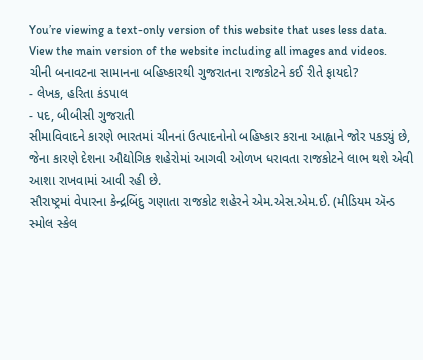You’re viewing a text-only version of this website that uses less data. View the main version of the website including all images and videos.
ચીની બનાવટના સામાનના બહિષ્કારથી ગુજરાતના રાજકોટને કઈ રીતે ફાયદો?
- લેખક, હરિતા કંડપાલ
- પદ, બીબીસી ગુજરાતી
સીમાવિવાદને કારણે ભારતમાં ચીનનાં ઉત્પાદનોનો બહિષ્કાર કરાના આહ્વાને જોર પકડ્યું છે, જેના કારણે દેશના ઔદ્યોગિક શહેરોમાં આગવી ઓળખ ધરાવતા રાજકોટને લાભ થશે એવી આશા રાખવામાં આવી રહી છે.
સૌરાષ્ટ્રમાં વેપારના કેન્દ્રબિંદુ ગણાતા રાજકોટ શહેરને એમ.એસ.એમ.ઈ. (મીડિયમ ઍન્ડ સ્મોલ સ્કેલ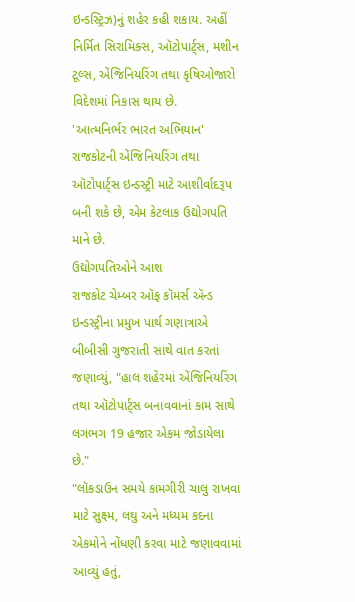ઇન્ડસ્ટ્રિઝ)નું શહેર કહી શકાય. અહીં નિર્મિત સિરામિક્સ, ઑટોપાર્ટ્સ, મશીન ટૂલ્સ, એંજિનિયરિંગ તથા કૃષિઓજારો વિદેશમાં નિકાસ થાય છે.
'આત્મનિર્ભર ભારત અભિયાન' રાજકોટની એંજિનિયરિંગ તથા ઑટોપાર્ટ્સ ઇન્ડસ્ટ્રી માટે આશીર્વાદરૂપ બની શકે છે, એમ કેટલાક ઉદ્યોગપતિ માને છે.
ઉદ્યોગપતિઓને આશ
રાજકોટ ચેમ્બર ઑફ કૉમર્સ ઍન્ડ ઇન્ડસ્ટ્રીના પ્રમુખ પાર્થ ગણાત્રાએ બીબીસી ગુજરાતી સાથે વાત કરતાં જણાવ્યું, "હાલ શહેરમાં એંજિનિયરિંગ તથા ઑટોપાર્ટ્સ બનાવવાનાં કામ સાથે લગભગ 19 હજાર એકમ જોડાયેલા છે."
"લૉકડાઉન સમયે કામગીરી ચાલુ રાખવા માટે સુક્ષ્મ, લઘુ અને મધ્યમ કદના એકમોને નોંધણી કરવા માટે જણાવવામાં આવ્યું હતું,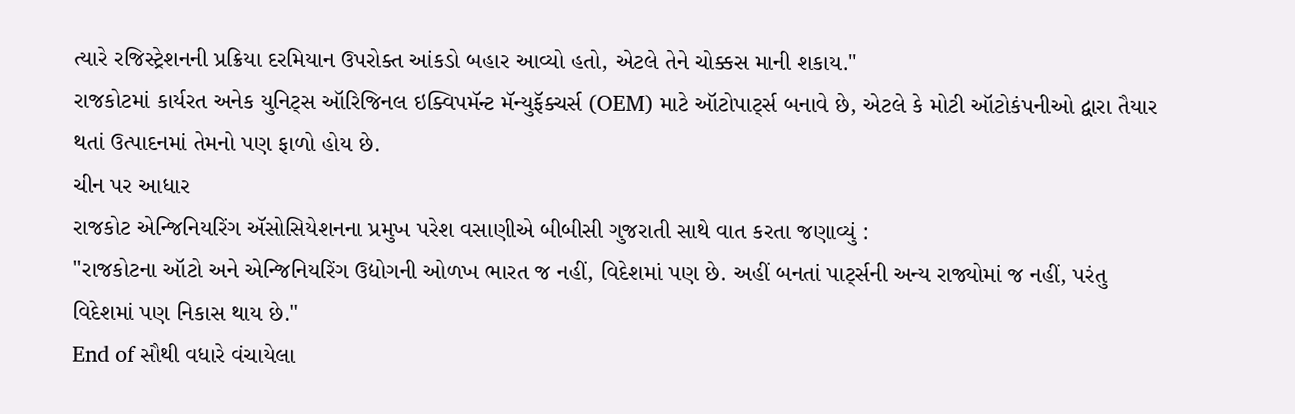ત્યારે રજિસ્ટ્રેશનની પ્રક્રિયા દરમિયાન ઉપરોક્ત આંકડો બહાર આવ્યો હતો, એટલે તેને ચોક્કસ માની શકાય."
રાજકોટમાં કાર્યરત અનેક યુનિટ્સ ઑરિજિનલ ઇક્વિપમૅન્ટ મૅન્યુફૅક્ચર્સ (OEM) માટે ઑટોપાર્ટ્સ બનાવે છે, એટલે કે મોટી ઑટોકંપનીઓ દ્વારા તૈયાર થતાં ઉત્પાદનમાં તેમનો પણ ફાળો હોય છે.
ચીન પર આધાર
રાજકોટ એન્જિનિયરિંગ ઍસોસિયેશનના પ્રમુખ પરેશ વસાણીએ બીબીસી ગુજરાતી સાથે વાત કરતા જણાવ્યું :
"રાજકોટના ઑટો અને એન્જિનિયરિંગ ઉદ્યોગની ઓળખ ભારત જ નહીં, વિદેશમાં પણ છે. અહીં બનતાં પાર્ટ્સની અન્ય રાજ્યોમાં જ નહીં, પરંતુ વિદેશમાં પણ નિકાસ થાય છે."
End of સૌથી વધારે વંચાયેલા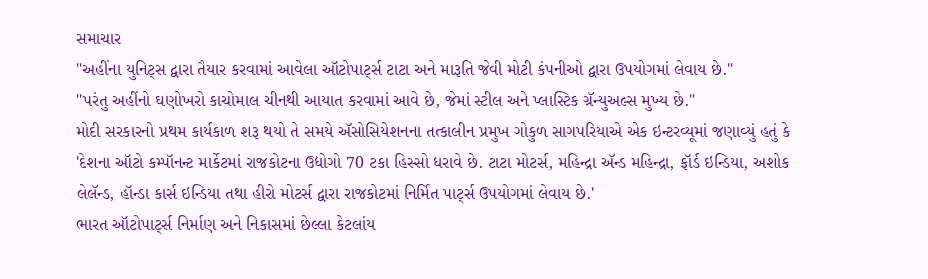સમાચાર
"અહીંના યુનિટ્સ દ્વારા તૈયાર કરવામાં આવેલા ઑટોપાર્ટ્સ ટાટા અને મારૂતિ જેવી મોટી કંપનીઓ દ્વારા ઉપયોગમાં લેવાય છે."
"પરંતુ અહીંનો ઘણોખરો કાચોમાલ ચીનથી આયાત કરવામાં આવે છે, જેમાં સ્ટીલ અને પ્લાસ્ટિક ગ્રૅન્યુઅલ્સ મુખ્ય છે."
મોદી સરકારનો પ્રથમ કાર્યકાળ શરૂ થયો તે સમયે ઍસોસિયેશનના તત્કાલીન પ્રમુખ ગોકુળ સાગપરિયાએ એક ઇન્ટરવ્યૂમાં જણાવ્યું હતું કે
'દેશના ઑટો કમ્પૉનન્ટ માર્કેટમાં રાજકોટના ઉદ્યોગો 70 ટકા હિસ્સો ધરાવે છે. ટાટા મોટર્સ, મહિન્દ્રા ઍન્ડ મહિન્દ્રા, ફૉર્ડ ઇન્ડિયા, અશોક લેલૅન્ડ, હૉન્ડા કાર્સ ઇન્ડિયા તથા હીરો મોટર્સ દ્વારા રાજકોટમાં નિર્મિત પાર્ટ્સ ઉપયોગમાં લેવાય છે.'
ભારત ઑટોપાર્ટ્સ નિર્માણ અને નિકાસમાં છેલ્લા કેટલાંય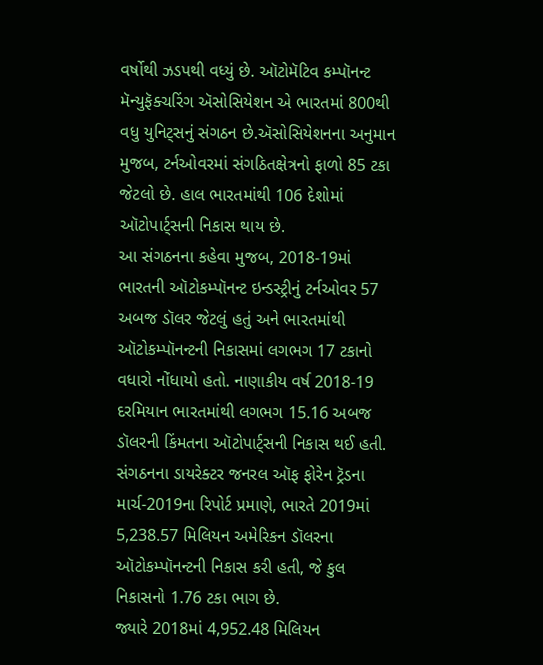વર્ષોથી ઝડપથી વધ્યું છે. ઑટોમૅટિવ કમ્પૉનન્ટ મૅન્યુફૅક્ચરિંગ ઍસોસિયેશન એ ભારતમાં 800થી વધુ યુનિટ્સનું સંગઠન છે.ઍસોસિયેશનના અનુમાન મુજબ, ટર્નઓવરમાં સંગઠિતક્ષેત્રનો ફાળો 85 ટકા જેટલો છે. હાલ ભારતમાંથી 106 દેશોમાં ઑટોપાર્ટ્સની નિકાસ થાય છે.
આ સંગઠનના કહેવા મુજબ, 2018-19માં ભારતની ઑટોકમ્પૉનન્ટ ઇન્ડસ્ટ્રીનું ટર્નઓવર 57 અબજ ડૉલર જેટલું હતું અને ભારતમાંથી ઑટોકમ્પૉનન્ટની નિકાસમાં લગભગ 17 ટકાનો વધારો નોંધાયો હતો. નાણાકીય વર્ષ 2018-19 દરમિયાન ભારતમાંથી લગભગ 15.16 અબજ ડૉલરની કિંમતના ઑટોપાર્ટ્સની નિકાસ થઈ હતી.
સંગઠનના ડાયરેક્ટર જનરલ ઑફ ફોરેન ટ્રૅડના માર્ચ-2019ના રિપોર્ટ પ્રમાણે, ભારતે 2019માં 5,238.57 મિલિયન અમેરિકન ડૉલરના ઑટોકમ્પૉનન્ટની નિકાસ કરી હતી, જે કુલ નિકાસનો 1.76 ટકા ભાગ છે.
જ્યારે 2018માં 4,952.48 મિલિયન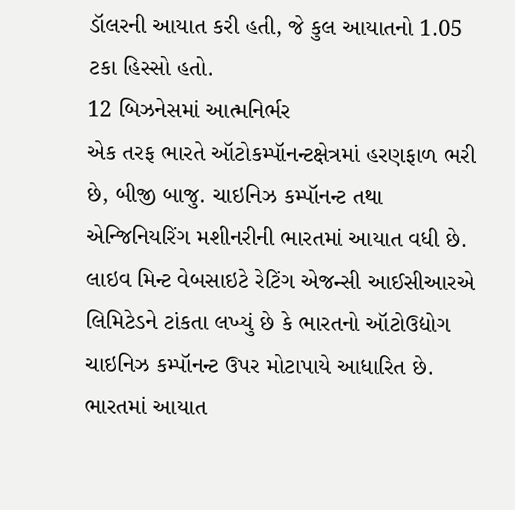ડૉલરની આયાત કરી હતી, જે કુલ આયાતનો 1.05 ટકા હિસ્સો હતો.
12 બિઝનેસમાં આત્મનિર્ભર
એક તરફ ભારતે ઑટોકમ્પૉનન્ટક્ષેત્રમાં હરણફાળ ભરી છે, બીજી બાજુ. ચાઇનિઝ કમ્પૉનન્ટ તથા એન્જિનિયરિંગ મશીનરીની ભારતમાં આયાત વધી છે.
લાઇવ મિન્ટ વેબસાઇટે રેટિંગ એજન્સી આઈસીઆરએ લિમિટેડને ટાંકતા લખ્યું છે કે ભારતનો ઑટોઉદ્યોગ ચાઇનિઝ કમ્પૉનન્ટ ઉપર મોટાપાયે આધારિત છે. ભારતમાં આયાત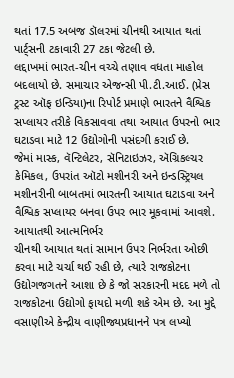થતાં 17.5 અબજ ડૉલરમાં ચીનથી આયાત થતાં પાર્ટ્સની ટકાવારી 27 ટકા જેટલી છે.
લદ્દાખમાં ભારત-ચીન વચ્ચે તણાવ વધતા માહોલ બદલાયો છે. સમાચાર એજન્સી પી.ટી.આઈ. (પ્રેસ ટ્રસ્ટ ઑફ ઇન્ડિયા)ના રિપોર્ટ પ્રમાણે ભારતને વૈશ્વિક સપ્લાયર તરીકે વિકસાવવા તથા આયાત ઉપરનો ભાર ઘટાડવા માટે 12 ઉદ્યોગોની પસંદગી કરાઈ છે.
જેમાં માસ્ક, વૅન્ટિલેટર, સૅનિટાઇઝર, ઍગ્રિકલ્ચર કેમિકલ, ઉપરાંત ઑટો મશીનરી અને ઇન્ડસ્ટ્રિયલ મશીનરીની બાબતમાં ભારતની આયાત ઘટાડવા અને વૈશ્વિક સપ્લાયર બનવા ઉપર ભાર મૂકવામાં આવશે.
આયાતથી આત્મનિર્ભર
ચીનથી આયાત થતાં સામાન ઉપર નિર્ભરતા ઓછી કરવા માટે ચર્ચા થઈ રહી છે, ત્યારે રાજકોટના ઉદ્યોગજગતને આશા છે કે જો સરકારની મદદ મળે તો રાજકોટના ઉદ્યોગો ફાયદો મળી શકે એમ છે. આ મુદ્દે વસાણીએ કેન્દ્રીય વાણીજ્યપ્રધાનને પત્ર લખ્યો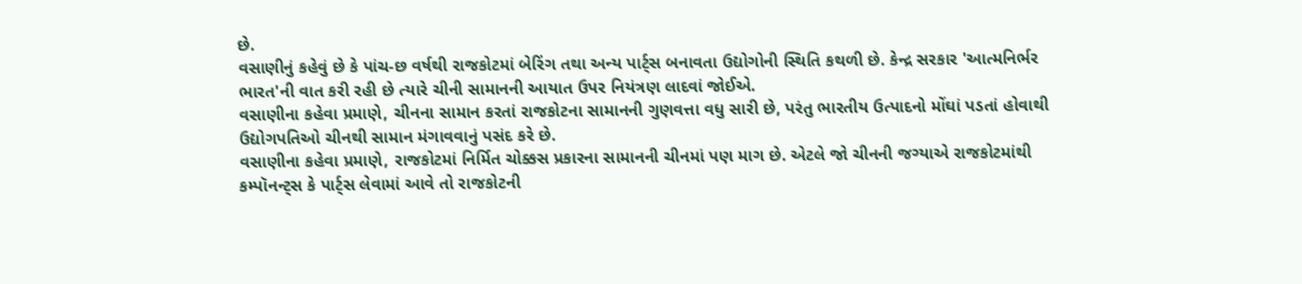છે.
વસાણીનું કહેવું છે કે પાંચ-છ વર્ષથી રાજકોટમાં બેરિંગ તથા અન્ય પાર્ટ્સ બનાવતા ઉદ્યોગોની સ્થિતિ કથળી છે. કેન્દ્ર સરકાર 'આત્મનિર્ભર ભારત'ની વાત કરી રહી છે ત્યારે ચીની સામાનની આયાત ઉપર નિયંત્રણ લાદવાં જોઈએ.
વસાણીના કહેવા પ્રમાણે, ચીનના સામાન કરતાં રાજકોટના સામાનની ગુણવત્તા વધુ સારી છે, પરંતુ ભારતીય ઉત્પાદનો મોંઘાં પડતાં હોવાથી ઉદ્યોગપતિઓ ચીનથી સામાન મંગાવવાનું પસંદ કરે છે.
વસાણીના કહેવા પ્રમાણે, રાજકોટમાં નિર્મિત ચોક્કસ પ્રકારના સામાનની ચીનમાં પણ માગ છે. એટલે જો ચીનની જગ્યાએ રાજકોટમાંથી કમ્પૉનન્ટ્સ કે પાર્ટ્સ લેવામાં આવે તો રાજકોટની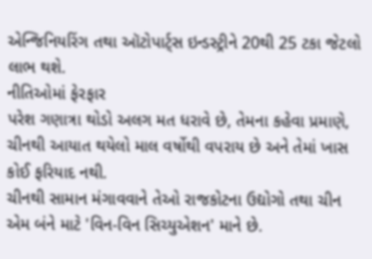એન્જિનિયરિંગ તથા ઑટોપાર્ટ્સ ઇન્ડસ્ટ્રીને 20થી 25 ટકા જેટલો લાભ થશે.
નીતિઓમાં ફેરફાર
પરેશ ગણાત્રા થોડો અલગ મત ધરાવે છે, તેમના કહેવા પ્રમાણે, ચીનથી આયાત થયેલો માલ વર્ષોથી વપરાય છે અને તેમાં ખાસ કોઈ ફરિયાદ નથી.
ચીનથી સામાન મંગાવવાને તેઓ રાજકોટના ઉદ્યોગો તથા ચીન એમ બંને માટે 'વિન-વિન સિચ્યુએશન' માને છે.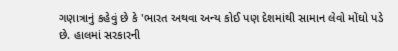ગણાત્રાનું કહેવું છે કે 'ભારત અથવા અન્ય કોઈ પણ દેશમાંથી સામાન લેવો મોંઘો પડે છે. હાલમાં સરકારની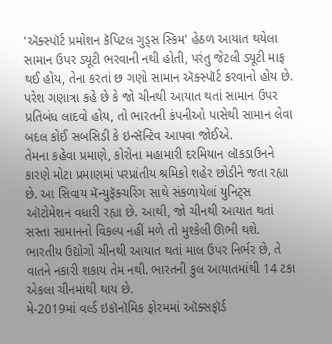'ઍક્સ્પૉર્ટ પ્રમોશન કૅપિટલ ગુડ્સ સ્કિમ' હેઠળ આયાત થયેલા સામાન ઉપર ડ્યૂટી ભરવાની નથી હોતી, પરંતુ જેટલી ડ્યૂટી માફ થઈ હોય, તેના કરતાં છ ગણો સામાન ઍક્સ્પૉર્ટ કરવાનો હોય છે.
પરેશ ગણાત્રા કહે છે કે જો ચીનથી આયાત થતાં સામાન ઉપર પ્રતિબંધ લાદવો હોય, તો ભારતની કંપનીઓ પાસેથી સામાન લેવા બદલ કોઈ સબસિડી કે ઇન્સૅન્ટિવ આપવા જોઈએ.
તેમના કહેવા પ્રમાણે, કોરોના મહામારી દરમિયાન લૉકડાઉનને કારણે મોટા પ્રમાણમાં પરપ્રાંતીય શ્રમિકો શહેર છોડીને જતા રહ્યા છે. આ સિવાય મૅન્યુફૅક્ચરિંગ સાથે સંકળાયેલાં યુનિટ્સ ઑટોમેશન વધારી રહ્યા છે. આથી, જો ચીનથી આયાત થતાં સસ્તા સામાનનો વિકલ્પ નહીં મળે તો મુશ્કેલી ઊભી થશે.
ભારતીય ઉદ્યોગો ચીનથી આયાત થતાં માલ ઉપર નિર્ભર છે, તે વાતને નકારી શકાય તેમ નથી. ભારતની કુલ આયાતમાંથી 14 ટકા એકલા ચીનમાંથી થાય છે.
મે-2019માં વર્લ્ડ ઇકૉનૉમિક ફોરમમાં ઑક્સફૉર્ડ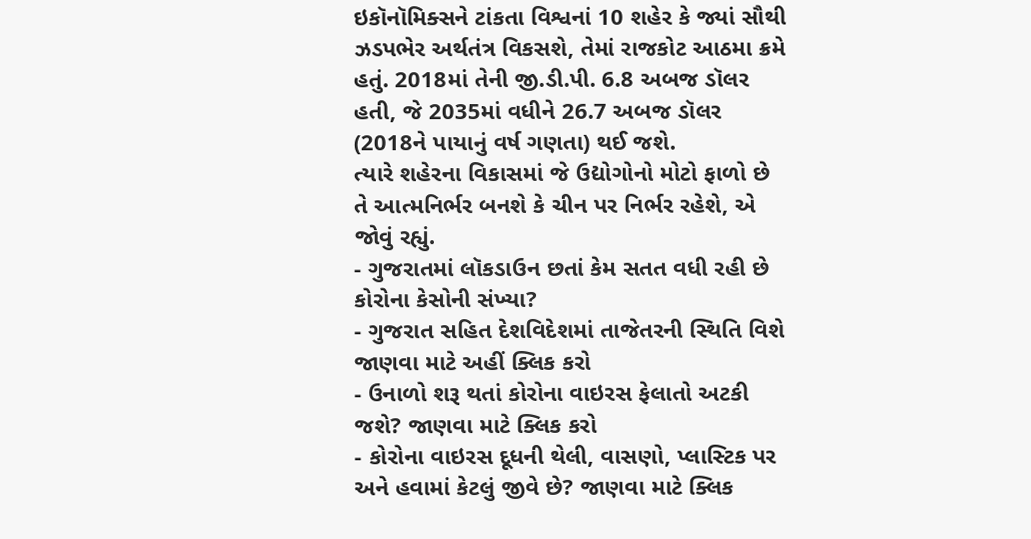ઇકૉનૉમિક્સને ટાંકતા વિશ્વનાં 10 શહેર કે જ્યાં સૌથી ઝડપભેર અર્થતંત્ર વિકસશે, તેમાં રાજકોટ આઠમા ક્રમે હતું. 2018માં તેની જી.ડી.પી. 6.8 અબજ ડૉલર હતી, જે 2035માં વધીને 26.7 અબજ ડૉલર (2018ને પાયાનું વર્ષ ગણતા) થઈ જશે.
ત્યારે શહેરના વિકાસમાં જે ઉદ્યોગોનો મોટો ફાળો છે તે આત્મનિર્ભર બનશે કે ચીન પર નિર્ભર રહેશે, એ જોવું રહ્યું.
- ગુજરાતમાં લૉકડાઉન છતાં કેમ સતત વધી રહી છે કોરોના કેસોની સંખ્યા?
- ગુજરાત સહિત દેશવિદેશમાં તાજેતરની સ્થિતિ વિશે જાણવા માટે અહીં ક્લિક કરો
- ઉનાળો શરૂ થતાં કોરોના વાઇરસ ફેલાતો અટકી જશે? જાણવા માટે ક્લિક કરો
- કોરોના વાઇરસ દૂધની થેલી, વાસણો, પ્લાસ્ટિક પર અને હવામાં કેટલું જીવે છે? જાણવા માટે ક્લિક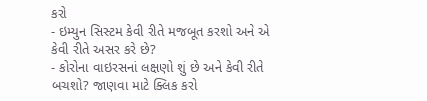કરો
- ઇમ્યુન સિસ્ટમ કેવી રીતે મજબૂત કરશો અને એ કેવી રીતે અસર કરે છે?
- કોરોના વાઇરસનાં લક્ષણો શું છે અને કેવી રીતે બચશો? જાણવા માટે ક્લિક કરો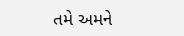તમે અમને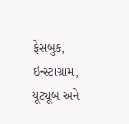ફેસબુક, ઇન્સ્ટાગ્રામ, યૂટ્યૂબ અને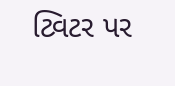ટ્વિટર પર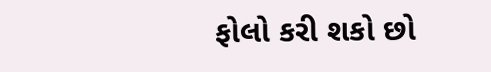ફોલો કરી શકો છો